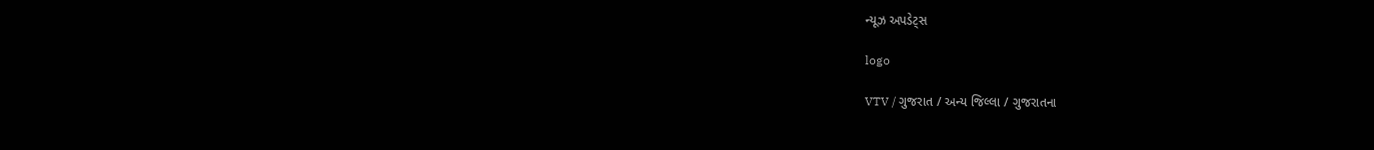ન્યૂઝ અપડેટ્સ

logo

VTV / ગુજરાત / અન્ય જિલ્લા / ગુજરાતના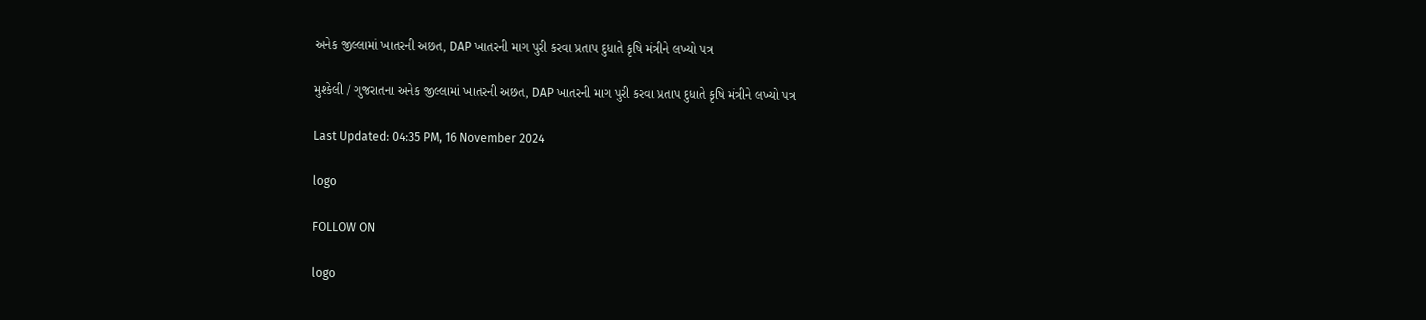અનેક જીલ્લામાં ખાતરની અછત, DAP ખાતરની માગ પુરી કરવા પ્રતાપ દુધાતે કૃષિ મંત્રીને લખ્યો પત્ર

મુશ્કેલી / ગુજરાતના અનેક જીલ્લામાં ખાતરની અછત, DAP ખાતરની માગ પુરી કરવા પ્રતાપ દુધાતે કૃષિ મંત્રીને લખ્યો પત્ર

Last Updated: 04:35 PM, 16 November 2024

logo

FOLLOW ON

logo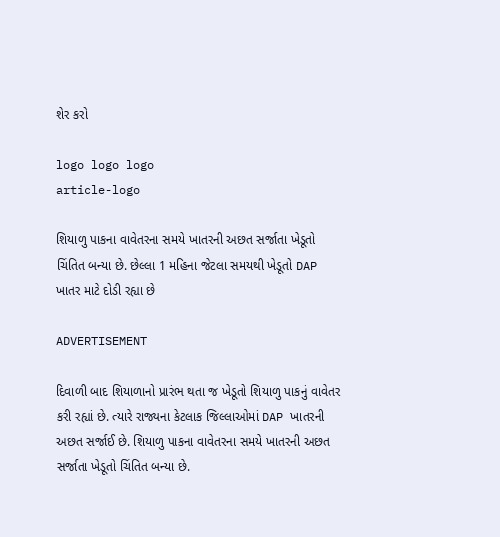શેર કરો

logo logo logo
article-logo

શિયાળુ પાકના વાવેતરના સમયે ખાતરની અછત સર્જાતા ખેડૂતો ચિંતિત બન્યા છે. છેલ્લા 1 મહિના જેટલા સમયથી ખેડૂતો DAP ખાતર માટે દોડી રહ્યા છે

ADVERTISEMENT

દિવાળી બાદ શિયાળાનો પ્રારંભ થતા જ ખેડૂતો શિયાળુ પાકનું વાવેતર કરી રહ્યાં છે. ત્યારે રાજ્યના કેટલાક જિલ્લાઓમાં DAP ખાતરની અછત સર્જાઈ છે. શિયાળુ પાકના વાવેતરના સમયે ખાતરની અછત સર્જાતા ખેડૂતો ચિંતિત બન્યા છે.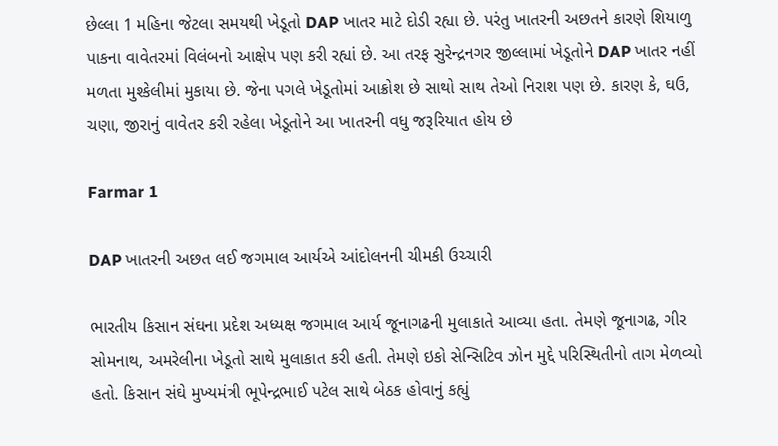છેલ્લા 1 મહિના જેટલા સમયથી ખેડૂતો DAP ખાતર માટે દોડી રહ્યા છે. પરંતુ ખાતરની અછતને કારણે શિયાળુ પાકના વાવેતરમાં વિલંબનો આક્ષેપ પણ કરી રહ્યાં છે. આ તરફ સુરેન્દ્રનગર જીલ્લામાં ખેડૂતોને DAP ખાતર નહીં મળતા મુશ્કેલીમાં મુકાયા છે. જેના પગલે ખેડૂતોમાં આક્રોશ છે સાથો સાથ તેઓ નિરાશ પણ છે. કારણ કે, ઘઉ, ચણા, જીરાનું વાવેતર કરી રહેલા ખેડૂતોને આ ખાતરની વધુ જરૂરિયાત હોય છે

Farmar 1

DAP ખાતરની અછત લઈ જગમાલ આર્યએ આંદોલનની ચીમકી ઉચ્ચારી

ભારતીય કિસાન સંઘના પ્રદેશ અધ્યક્ષ જગમાલ આર્ય જૂનાગઢની મુલાકાતે આવ્યા હતા. તેમણે જૂનાગઢ, ગીર સોમનાથ, અમરેલીના ખેડૂતો સાથે મુલાકાત કરી હતી. તેમણે ઇકો સેન્સિટિવ ઝોન મુદ્દે પરિસ્થિતીનો તાગ મેળવ્યો હતો. કિસાન સંઘે મુખ્યમંત્રી ભૂપેન્દ્રભાઈ પટેલ સાથે બેઠક હોવાનું કહ્યું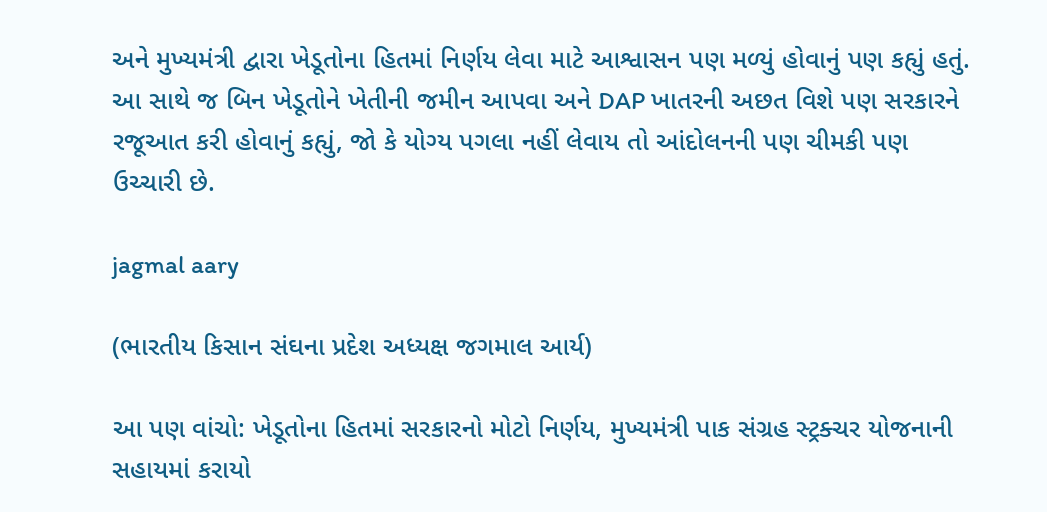અને મુખ્યમંત્રી દ્વારા ખેડૂતોના હિતમાં નિર્ણય લેવા માટે આશ્વાસન પણ મળ્યું હોવાનું પણ કહ્યું હતું. આ સાથે જ બિન ખેડૂતોને ખેતીની જમીન આપવા અને DAP ખાતરની અછત વિશે પણ સરકારને રજૂઆત કરી હોવાનું કહ્યું, જો કે યોગ્ય પગલા નહીં લેવાય તો આંદોલનની પણ ચીમકી પણ ઉચ્ચારી છે.

jagmal aary

(ભારતીય કિસાન સંઘના પ્રદેશ અધ્યક્ષ જગમાલ આર્ય)

આ પણ વાંચો: ખેડૂતોના હિતમાં સરકારનો મોટો નિર્ણય, મુખ્યમંત્રી પાક સંગ્રહ સ્ટ્રક્ચર યોજનાની સહાયમાં કરાયો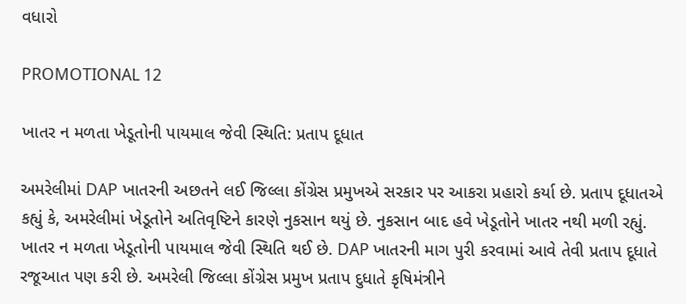વધારો

PROMOTIONAL 12

ખાતર ન મળતા ખેડૂતોની પાયમાલ જેવી સ્થિતિ: પ્રતાપ દૂધાત

અમરેલીમાં DAP ખાતરની અછતને લઈ જિલ્લા કોંગ્રેસ પ્રમુખએ સરકાર પર આકરા પ્રહારો કર્યા છે. પ્રતાપ દૂધાતએ કહ્યું કે, અમરેલીમાં ખેડૂતોને અતિવૃષ્ટિને કારણે નુકસાન થયું છે. નુકસાન બાદ હવે ખેડૂતોને ખાતર નથી મળી રહ્યું. ખાતર ન મળતા ખેડૂતોની પાયમાલ જેવી સ્થિતિ થઈ છે. DAP ખાતરની માગ પુરી કરવામાં આવે તેવી પ્રતાપ દૂધાતે રજૂઆત પણ કરી છે. અમરેલી જિલ્લા કોંગ્રેસ પ્રમુખ પ્રતાપ દુધાતે કૃષિમંત્રીને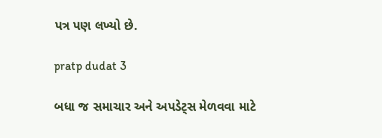પત્ર પણ લખ્યો છે.

pratp dudat 3

બધા જ સમાચાર અને અપડેટ્સ મેળવવા માટે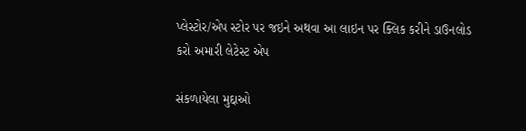પ્લેસ્ટોર/એપ સ્ટોર પર જઇને અથવા આ લાઇન પર ક્લિક કરીને ડાઉનલોડ કરો અમારી લેટેસ્ટ એપ

સંકળાયેલા મુદ્દાઓ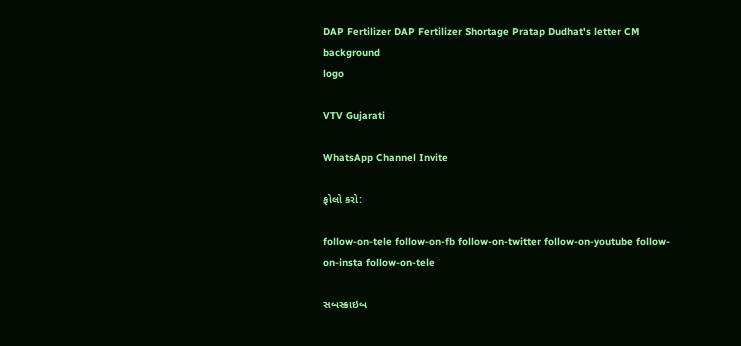DAP Fertilizer DAP Fertilizer Shortage Pratap Dudhat's letter CM
background
logo

VTV Gujarati

WhatsApp Channel Invite

ફોલો કરો:

follow-on-tele follow-on-fb follow-on-twitter follow-on-youtube follow-on-insta follow-on-tele

સબસ્ક્રાઇબ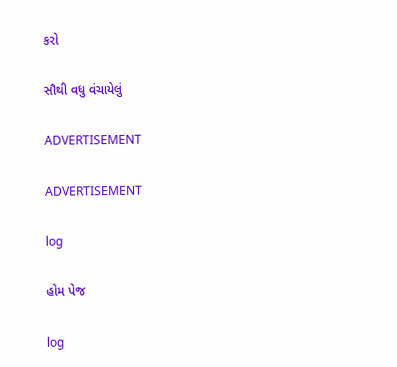કરો

સૌથી વધુ વંચાયેલું

ADVERTISEMENT

ADVERTISEMENT

log

હોમ પેજ

log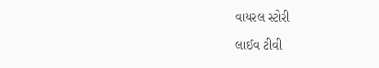વાયરલ સ્ટોરી

લાઈવ ટીવી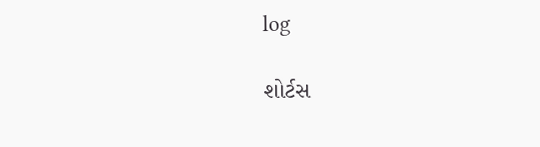log

શોર્ટસ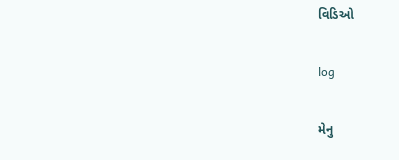વિડિઓ

log

મેનુ